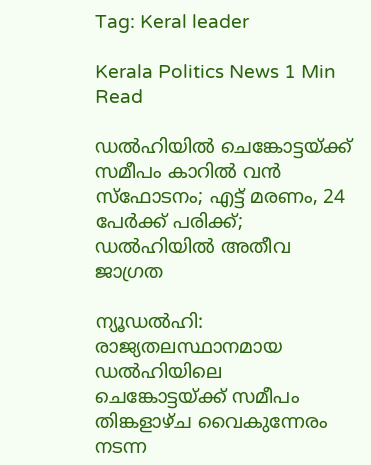Tag: Keral leader

Kerala Politics News 1 Min Read

ഡൽഹിയിൽ ചെങ്കോട്ടയ്ക്ക് സമീപം കാറിൽ വൻ സ്ഫോടനം; എട്ട് മരണം, 24 പേർക്ക് പരിക്ക്; ഡൽഹിയിൽ അതീവ ജാഗ്രത

ന്യൂഡൽഹി: രാജ്യതലസ്ഥാനമായ ഡൽഹിയിലെ ചെങ്കോട്ടയ്ക്ക് സമീപം തിങ്കളാഴ്ച വൈകുന്നേരം നടന്ന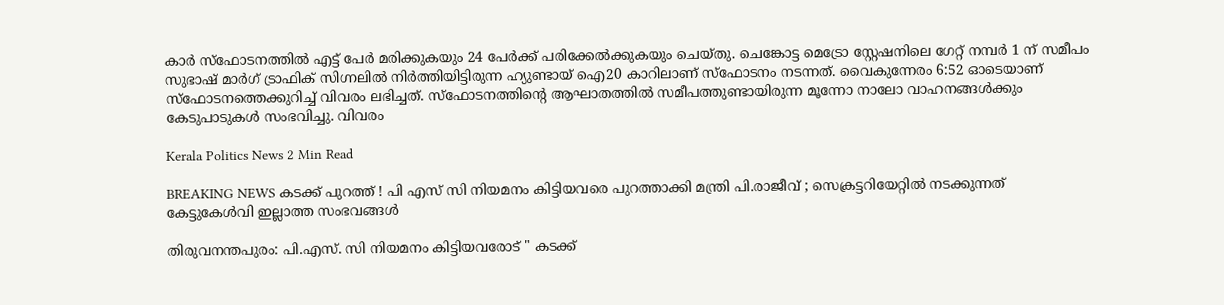കാർ സ്ഫോടനത്തിൽ എട്ട് പേർ മരിക്കുകയും 24 പേർക്ക് പരിക്കേൽക്കുകയും ചെയ്തു. ചെങ്കോട്ട മെട്രോ സ്റ്റേഷനിലെ ഗേറ്റ് നമ്പർ 1 ന് സമീപം സുഭാഷ് മാർഗ് ട്രാഫിക് സിഗ്നലിൽ നിർത്തിയിട്ടിരുന്ന ഹ്യുണ്ടായ് ഐ20 കാറിലാണ് സ്ഫോടനം നടന്നത്. വൈകുന്നേരം 6:52 ഓടെയാണ് സ്ഫോടനത്തെക്കുറിച്ച് വിവരം ലഭിച്ചത്. സ്ഫോടനത്തിന്റെ ആഘാതത്തിൽ സമീപത്തുണ്ടായിരുന്ന മൂന്നോ നാലോ വാഹനങ്ങൾക്കും കേടുപാടുകൾ സംഭവിച്ചു. വിവരം

Kerala Politics News 2 Min Read

BREAKING NEWS കടക്ക് പുറത്ത് ! പി എസ് സി നിയമനം കിട്ടിയവരെ പുറത്താക്കി മന്ത്രി പി.രാജീവ് ; സെക്രട്ടറിയേറ്റിൽ നടക്കുന്നത് കേട്ടുകേൾവി ഇല്ലാത്ത സംഭവങ്ങൾ

തിരുവനന്തപുരം: പി.എസ്. സി നിയമനം കിട്ടിയവരോട് " കടക്ക്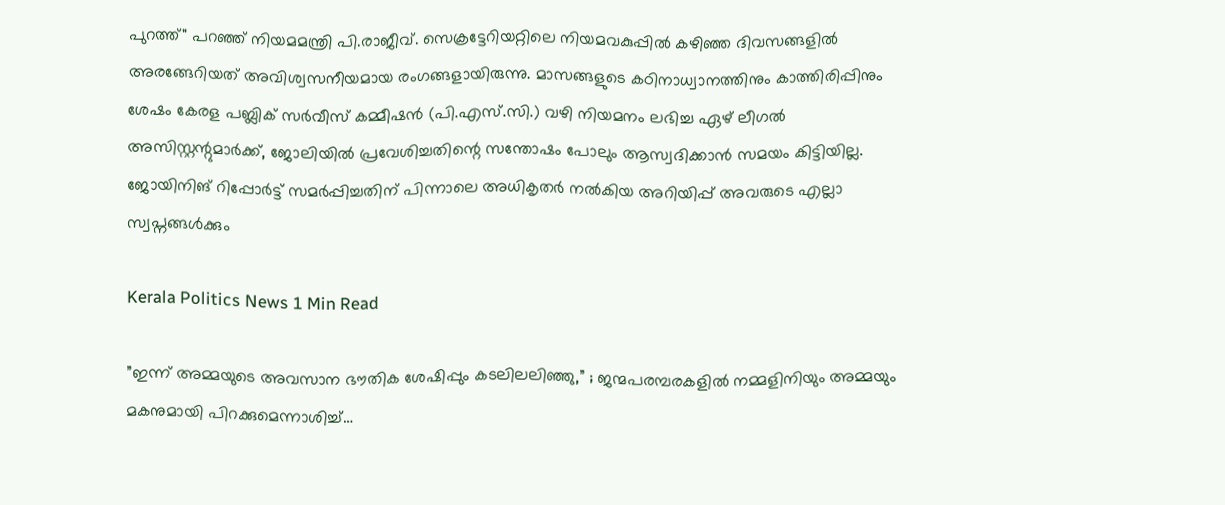പുറത്ത്" പറഞ്ഞ് നിയമമന്ത്രി പി.രാജീവ്. സെക്രട്ടേറിയറ്റിലെ നിയമവകുപ്പിൽ കഴിഞ്ഞ ദിവസങ്ങളിൽ അരങ്ങേറിയത് അവിശ്വസനീയമായ രംഗങ്ങളായിരുന്നു. മാസങ്ങളുടെ കഠിനാധ്വാനത്തിനും കാത്തിരിപ്പിനും ശേഷം കേരള പബ്ലിക് സർവീസ് കമ്മീഷൻ (പി.എസ്.സി.) വഴി നിയമനം ലഭിച്ച ഏഴ് ലീഗൽ അസിസ്റ്റന്റുമാർക്ക്, ജോലിയിൽ പ്രവേശിച്ചതിന്റെ സന്തോഷം പോലും ആസ്വദിക്കാൻ സമയം കിട്ടിയില്ല. ജോയിനിങ് റിപ്പോർട്ട് സമർപ്പിച്ചതിന് പിന്നാലെ അധികൃതർ നൽകിയ അറിയിപ്പ് അവരുടെ എല്ലാ സ്വപ്നങ്ങൾക്കും

Kerala Politics News 1 Min Read

”ഇന്ന് അമ്മയുടെ അവസാന ഭൗതിക ശേഷിപ്പും കടലിലലിഞ്ഞു,” ; ജന്മപരമ്പരകളില്‍ നമ്മളിനിയും അമ്മയും മകനുമായി പിറക്കുമെന്നാശിച്ച്…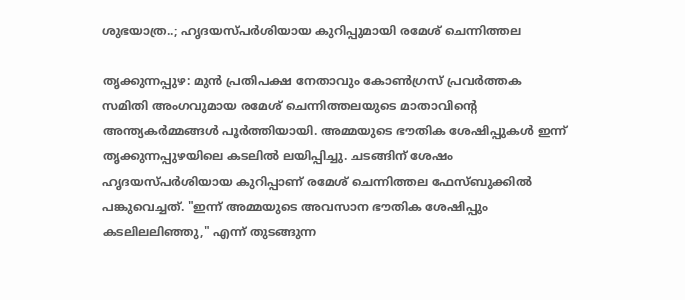ശുഭയാത്ര..; ഹൃദയസ്പർശിയായ കുറിപ്പുമായി രമേശ് ചെന്നിത്തല

തൃക്കുന്നപ്പുഴ: മുൻ പ്രതിപക്ഷ നേതാവും കോൺഗ്രസ് പ്രവർത്തക സമിതി അംഗവുമായ രമേശ് ചെന്നിത്തലയുടെ മാതാവിൻ്റെ അന്ത്യകർമ്മങ്ങൾ പൂർത്തിയായി. അമ്മയുടെ ഭൗതിക ശേഷിപ്പുകൾ ഇന്ന് തൃക്കുന്നപ്പുഴയിലെ കടലിൽ ലയിപ്പിച്ചു. ചടങ്ങിന് ശേഷം ഹൃദയസ്പർശിയായ കുറിപ്പാണ് രമേശ് ചെന്നിത്തല ഫേസ്ബുക്കിൽ പങ്കുവെച്ചത്. "ഇന്ന് അമ്മയുടെ അവസാന ഭൗതിക ശേഷിപ്പും കടലിലലിഞ്ഞു," എന്ന് തുടങ്ങുന്ന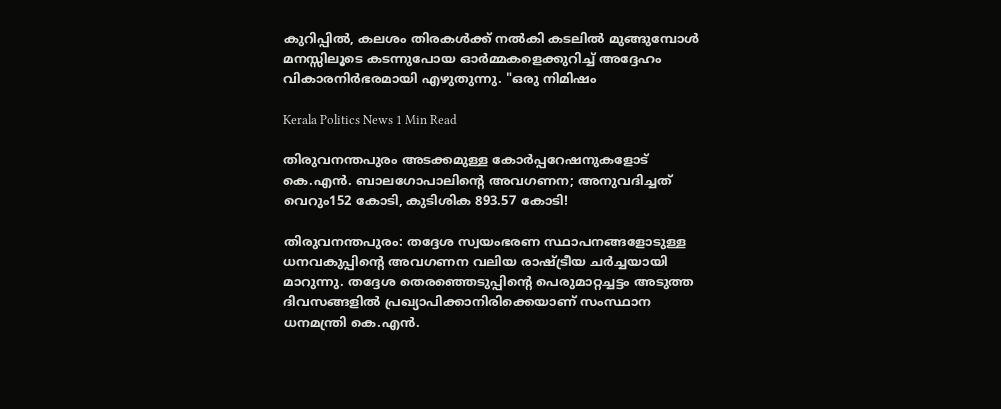കുറിപ്പിൽ, കലശം തിരകൾക്ക് നൽകി കടലിൽ മുങ്ങുമ്പോൾ മനസ്സിലൂടെ കടന്നുപോയ ഓർമ്മകളെക്കുറിച്ച് അദ്ദേഹം വികാരനിർഭരമായി എഴുതുന്നു. "ഒരു നിമിഷം

Kerala Politics News 1 Min Read

തിരുവനന്തപുരം അടക്കമുള്ള കോർപ്പറേഷനുകളോട് കെ.എൻ. ബാലഗോപാലിൻ്റെ അവഗണന; അനുവദിച്ചത് വെറും152 കോടി, കുടിശിക 893.57 കോടി!

തിരുവനന്തപുരം: തദ്ദേശ സ്വയംഭരണ സ്ഥാപനങ്ങളോടുള്ള ധനവകുപ്പിന്റെ അവഗണന വലിയ രാഷ്ട്രീയ ചർച്ചയായി മാറുന്നു. തദ്ദേശ തെരഞ്ഞെടുപ്പിന്റെ പെരുമാറ്റച്ചട്ടം അടുത്ത ദിവസങ്ങളിൽ പ്രഖ്യാപിക്കാനിരിക്കെയാണ് സംസ്ഥാന ധനമന്ത്രി കെ.എൻ.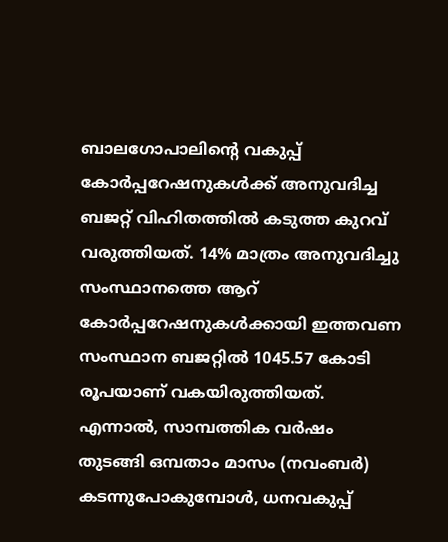ബാലഗോപാലിന്റെ വകുപ്പ് കോർപ്പറേഷനുകൾക്ക് അനുവദിച്ച ബജറ്റ് വിഹിതത്തിൽ കടുത്ത കുറവ് വരുത്തിയത്. 14% മാത്രം അനുവദിച്ചു സംസ്ഥാനത്തെ ആറ് കോർപ്പറേഷനുകൾക്കായി ഇത്തവണ സംസ്ഥാന ബജറ്റിൽ 1045.57 കോടി രൂപയാണ് വകയിരുത്തിയത്. എന്നാൽ, സാമ്പത്തിക വർഷം തുടങ്ങി ഒമ്പതാം മാസം (നവംബർ) കടന്നുപോകുമ്പോൾ, ധനവകുപ്പ്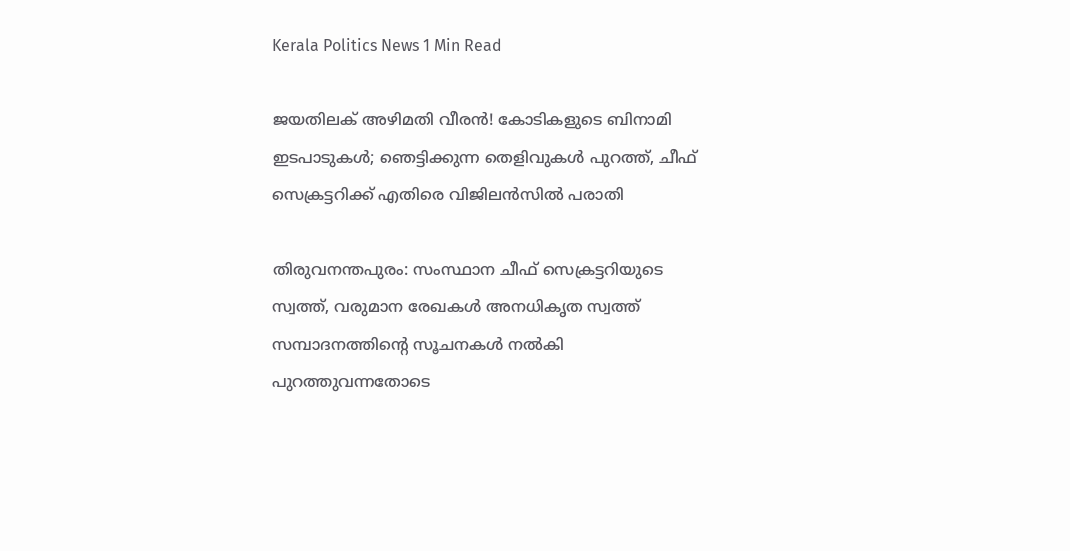Kerala Politics News 1 Min Read

ജയതിലക് അഴിമതി വീരൻ! കോടികളുടെ ബിനാമി ഇടപാടുകൾ; ഞെട്ടിക്കുന്ന തെളിവുകൾ പുറത്ത്, ചീഫ് സെക്രട്ടറിക്ക് എതിരെ വിജിലൻസിൽ പരാതി

തിരുവനന്തപുരം: സംസ്ഥാന ചീഫ് സെക്രട്ടറിയുടെ സ്വത്ത്, വരുമാന രേഖകൾ അനധികൃത സ്വത്ത് സമ്പാദനത്തിന്റെ സൂചനകൾ നൽകി പുറത്തുവന്നതോടെ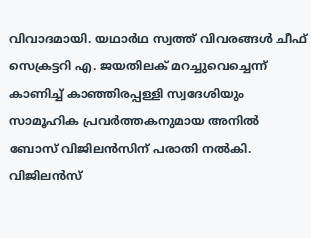വിവാദമായി. യഥാർഥ സ്വത്ത് വിവരങ്ങൾ ചീഫ് സെക്രട്ടറി എ. ജയതിലക് മറച്ചുവെച്ചെന്ന് കാണിച്ച് കാഞ്ഞിരപ്പള്ളി സ്വദേശിയും സാമൂഹിക പ്രവർത്തകനുമായ അനിൽ ബോസ് വിജിലൻസിന് പരാതി നൽകി. വിജിലൻസ്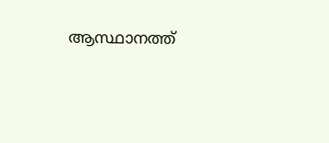ആസ്ഥാനത്ത്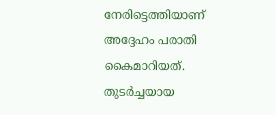നേരിട്ടെത്തിയാണ് അദ്ദേഹം പരാതി കൈമാറിയത്. തുടർച്ചയായ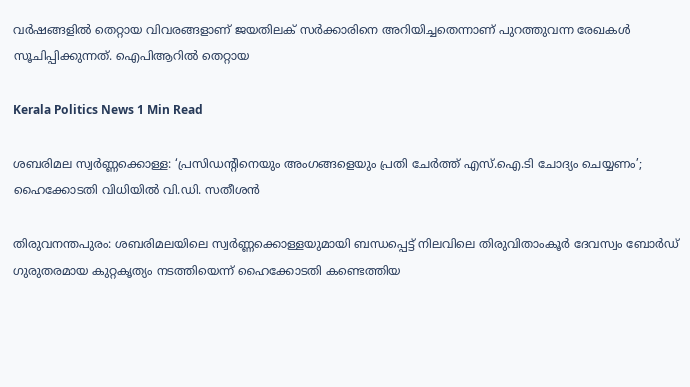വർഷങ്ങളിൽ തെറ്റായ വിവരങ്ങളാണ് ജയതിലക് സർക്കാരിനെ അറിയിച്ചതെന്നാണ് പുറത്തുവന്ന രേഖകൾ സൂചിപ്പിക്കുന്നത്. ഐപിആറിൽ തെറ്റായ

Kerala Politics News 1 Min Read

ശബരിമല സ്വർണ്ണക്കൊള്ള: ‘പ്രസിഡന്റിനെയും അംഗങ്ങളെയും പ്രതി ചേർത്ത് എസ്.ഐ.ടി ചോദ്യം ചെയ്യണം’; ഹൈക്കോടതി വിധിയിൽ വി.ഡി. സതീശൻ

തിരുവനന്തപുരം: ശബരിമലയിലെ സ്വർണ്ണക്കൊള്ളയുമായി ബന്ധപ്പെട്ട് നിലവിലെ തിരുവിതാംകൂർ ദേവസ്വം ബോർഡ് ഗുരുതരമായ കുറ്റകൃത്യം നടത്തിയെന്ന് ഹൈക്കോടതി കണ്ടെത്തിയ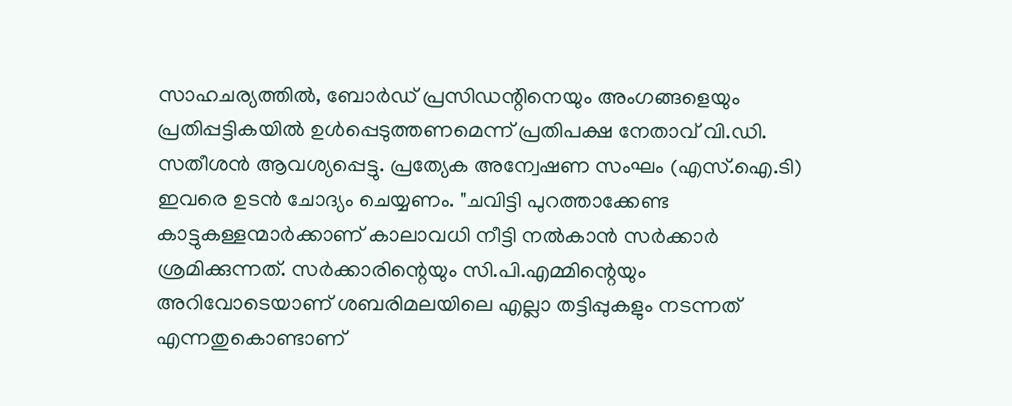സാഹചര്യത്തിൽ, ബോർഡ് പ്രസിഡന്റിനെയും അംഗങ്ങളെയും പ്രതിപ്പട്ടികയിൽ ഉൾപ്പെടുത്തണമെന്ന് പ്രതിപക്ഷ നേതാവ് വി.ഡി. സതീശൻ ആവശ്യപ്പെട്ടു. പ്രത്യേക അന്വേഷണ സംഘം (എസ്.ഐ.ടി) ഇവരെ ഉടൻ ചോദ്യം ചെയ്യണം. "ചവിട്ടി പുറത്താക്കേണ്ട കാട്ടുകള്ളന്മാര്‍ക്കാണ് കാലാവധി നീട്ടി നല്‍കാന്‍ സര്‍ക്കാര്‍ ശ്രമിക്കുന്നത്. സര്‍ക്കാരിന്റെയും സി.പി.എമ്മിന്റെയും അറിവോടെയാണ് ശബരിമലയിലെ എല്ലാ തട്ടിപ്പുകളും നടന്നത് എന്നതുകൊണ്ടാണ്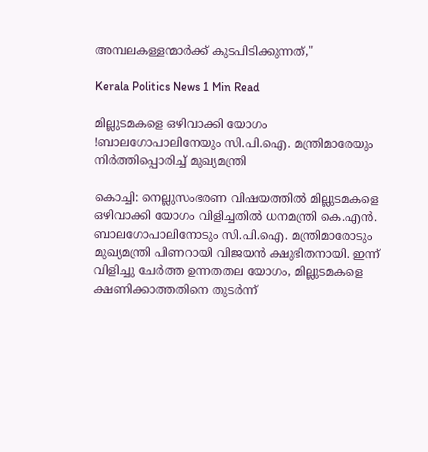അമ്പലകള്ളന്മാര്‍ക്ക് കുടപിടിക്കുന്നത്,"

Kerala Politics News 1 Min Read

മില്ലുടമകളെ ഒഴിവാക്കി യോഗം !ബാലഗോപാലിനേയും സി.പി.ഐ. മന്ത്രിമാരേയും നിർത്തിപ്പൊരിച്ച് മുഖ്യമന്ത്രി

കൊച്ചി: നെല്ലുസംഭരണ വിഷയത്തിൽ മില്ലുടമകളെ ഒഴിവാക്കി യോഗം വിളിച്ചതിൽ ധനമന്ത്രി കെ.എൻ. ബാലഗോപാലിനോടും സി.പി.ഐ. മന്ത്രിമാരോടും മുഖ്യമന്ത്രി പിണറായി വിജയൻ ക്ഷുഭിതനായി. ഇന്ന് വിളിച്ചു ചേർത്ത ഉന്നതതല യോഗം, മില്ലുടമകളെ ക്ഷണിക്കാത്തതിനെ തുടർന്ന്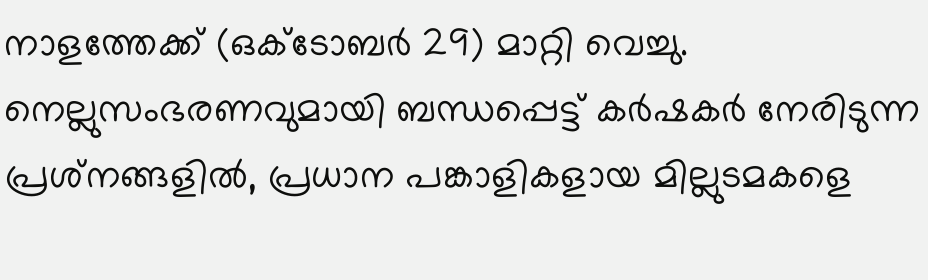നാളത്തേക്ക് (ഒക്ടോബർ 29) മാറ്റി വെച്ചു. നെല്ലുസംഭരണവുമായി ബന്ധപ്പെട്ട് കർഷകർ നേരിടുന്ന പ്രശ്‌നങ്ങളിൽ, പ്രധാന പങ്കാളികളായ മില്ലുടമകളെ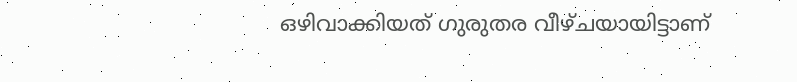ഒഴിവാക്കിയത് ഗുരുതര വീഴ്ചയായിട്ടാണ്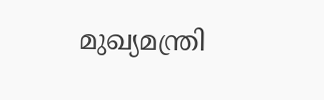മുഖ്യമന്ത്രി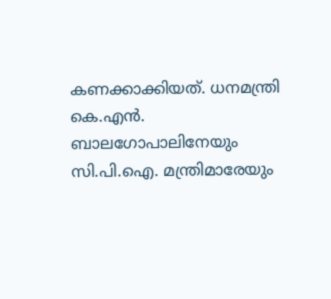കണക്കാക്കിയത്. ധനമന്ത്രി കെ.എൻ. ബാലഗോപാലിനേയും സി.പി.ഐ. മന്ത്രിമാരേയും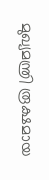മുഖ്യമന്ത്രി രൂക്ഷമായ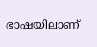ഭാഷയിലാണ്